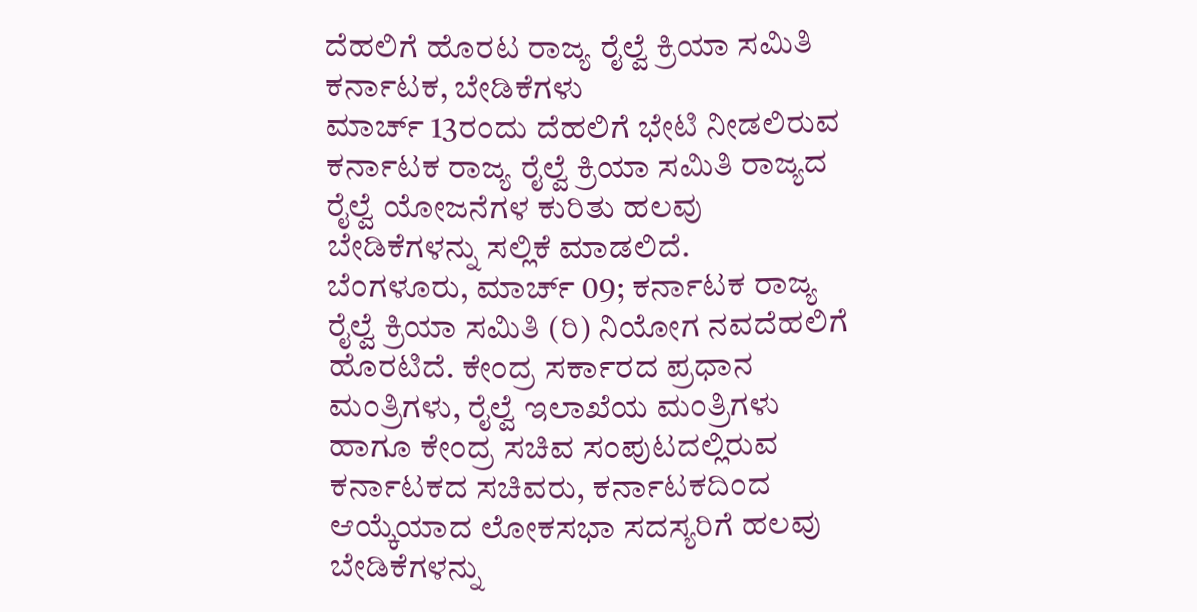ದೆಹಲಿಗೆ ಹೊರಟ ರಾಜ್ಯ ರೈಲ್ವೆ ಕ್ರಿಯಾ ಸಮಿತಿ ಕರ್ನಾಟಕ, ಬೇಡಿಕೆಗಳು
ಮಾರ್ಚ್ 13ರಂದು ದೆಹಲಿಗೆ ಭೇಟಿ ನೀಡಲಿರುವ ಕರ್ನಾಟಕ ರಾಜ್ಯ ರೈಲ್ವೆ ಕ್ರಿಯಾ ಸಮಿತಿ ರಾಜ್ಯದ ರೈಲ್ವೆ ಯೋಜನೆಗಳ ಕುರಿತು ಹಲವು ಬೇಡಿಕೆಗಳನ್ನು ಸಲ್ಲಿಕೆ ಮಾಡಲಿದೆ.
ಬೆಂಗಳೂರು, ಮಾರ್ಚ್ 09; ಕರ್ನಾಟಕ ರಾಜ್ಯ ರೈಲ್ವೆ ಕ್ರಿಯಾ ಸಮಿತಿ (ರಿ) ನಿಯೋಗ ನವದೆಹಲಿಗೆ ಹೊರಟಿದೆ. ಕೇಂದ್ರ ಸರ್ಕಾರದ ಪ್ರಧಾನ ಮಂತ್ರಿಗಳು, ರೈಲ್ವೆ ಇಲಾಖೆಯ ಮಂತ್ರಿಗಳು ಹಾಗೂ ಕೇಂದ್ರ ಸಚಿವ ಸಂಪುಟದಲ್ಲಿರುವ ಕರ್ನಾಟಕದ ಸಚಿವರು, ಕರ್ನಾಟಕದಿಂದ ಆಯ್ಕೆಯಾದ ಲೋಕಸಭಾ ಸದಸ್ಯರಿಗೆ ಹಲವು ಬೇಡಿಕೆಗಳನ್ನು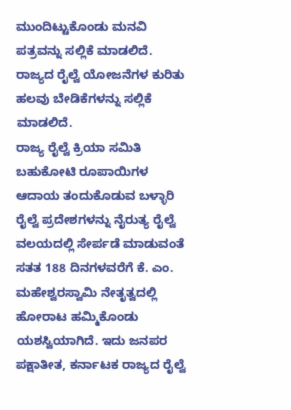ಮುಂದಿಟ್ಟುಕೊಂಡು ಮನವಿ ಪತ್ರವನ್ನು ಸಲ್ಲಿಕೆ ಮಾಡಲಿದೆ. ರಾಜ್ಯದ ರೈಲ್ವೆ ಯೋಜನೆಗಳ ಕುರಿತು ಹಲವು ಬೇಡಿಕೆಗಳನ್ನು ಸಲ್ಲಿಕೆ ಮಾಡಲಿದೆ.
ರಾಜ್ಯ ರೈಲ್ವೆ ಕ್ರಿಯಾ ಸಮಿತಿ ಬಹುಕೋಟಿ ರೂಪಾಯಿಗಳ ಆದಾಯ ತಂದುಕೊಡುವ ಬಳ್ಳಾರಿ ರೈಲ್ವೆ ಪ್ರದೇಶಗಳನ್ನು ನೈರುತ್ಯ ರೈಲ್ವೆ ವಲಯದಲ್ಲಿ ಸೇರ್ಪಡೆ ಮಾಡುವಂತೆ ಸತತ 188 ದಿನಗಳವರೆಗೆ ಕೆ. ಎಂ. ಮಹೇಶ್ವರಸ್ವಾಮಿ ನೇತೃತ್ವದಲ್ಲಿ ಹೋರಾಟ ಹಮ್ಮಿಕೊಂಡು ಯಶಸ್ವಿಯಾಗಿದೆ. ಇದು ಜನಪರ ಪಕ್ಷಾತೀತ, ಕರ್ನಾಟಕ ರಾಜ್ಯದ ರೈಲ್ವೆ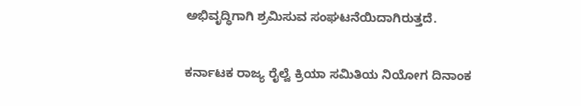ಅಭಿವೃದ್ಧಿಗಾಗಿ ಶ್ರಮಿಸುವ ಸಂಘಟನೆಯಿದಾಗಿರುತ್ತದೆ.

ಕರ್ನಾಟಕ ರಾಜ್ಯ ರೈಲ್ವೆ ಕ್ರಿಯಾ ಸಮಿತಿಯ ನಿಯೋಗ ದಿನಾಂಕ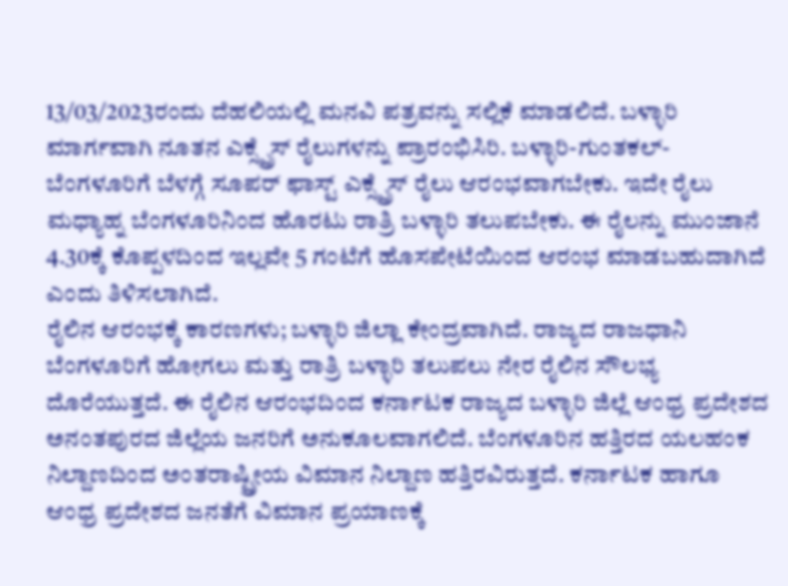13/03/2023ರಂದು ದೆಹಲಿಯಲ್ಲಿ ಮನವಿ ಪತ್ರವನ್ನು ಸಲ್ಲಿಕೆ ಮಾಡಲಿದೆ. ಬಳ್ಳಾರಿ ಮಾರ್ಗವಾಗಿ ನೂತನ ಎಕ್ಸ್ಪ್ರೆಸ್ ರೈಲುಗಳನ್ನು ಪ್ರಾರಂಭಿಸಿರಿ. ಬಳ್ಳಾರಿ-ಗುಂತಕಲ್-ಬೆಂಗಳೂರಿಗೆ ಬೆಳಗ್ಗೆ ಸೂಪರ್ ಫಾಸ್ಟ್ ಎಕ್ಸ್ಪ್ರೆಸ್ ರೈಲು ಆರಂಭವಾಗಬೇಕು. ಇದೇ ರೈಲು ಮಧ್ಯಾಹ್ನ ಬೆಂಗಳೂರಿನಿಂದ ಹೊರಟು ರಾತ್ರಿ ಬಳ್ಳಾರಿ ತಲುಪಬೇಕು. ಈ ರೈಲನ್ನು ಮುಂಜಾನೆ 4.30ಕ್ಕೆ ಕೊಪ್ಪಳದಿಂದ ಇಲ್ಲವೇ 5 ಗಂಟೆಗೆ ಹೊಸಪೇಟೆಯಿಂದ ಆರಂಭ ಮಾಡಬಹುದಾಗಿದೆ ಎಂದು ತಿಳಿಸಲಾಗಿದೆ.
ರೈಲಿನ ಆರಂಭಕ್ಕೆ ಕಾರಣಗಳು; ಬಳ್ಳಾರಿ ಜಿಲ್ಲಾ ಕೇಂದ್ರವಾಗಿದೆ. ರಾಜ್ಯದ ರಾಜಧಾನಿ ಬೆಂಗಳೂರಿಗೆ ಹೋಗಲು ಮತ್ತು ರಾತ್ರಿ ಬಳ್ಳಾರಿ ತಲುಪಲು ನೇರ ರೈಲಿನ ಸೌಲಭ್ಯ ದೊರೆಯುತ್ತದೆ. ಈ ರೈಲಿನ ಆರಂಭದಿಂದ ಕರ್ನಾಟಕ ರಾಜ್ಯದ ಬಳ್ಳಾರಿ ಜಿಲ್ಲೆ ಆಂಧ್ರ ಪ್ರದೇಶದ ಅನಂತಪುರದ ಜಿಲ್ಲೆಯ ಜನರಿಗೆ ಅನುಕೂಲವಾಗಲಿದೆ. ಬೆಂಗಳೂರಿನ ಹತ್ತಿರದ ಯಲಹಂಕ ನಿಲ್ದಾಣದಿಂದ ಅಂತರಾಷ್ಟ್ರೀಯ ವಿಮಾನ ನಿಲ್ದಾಣ ಹತ್ತಿರವಿರುತ್ತದೆ. ಕರ್ನಾಟಕ ಹಾಗೂ ಆಂಧ್ರ ಪ್ರದೇಶದ ಜನತೆಗೆ ವಿಮಾನ ಪ್ರಯಾಣಕ್ಕೆ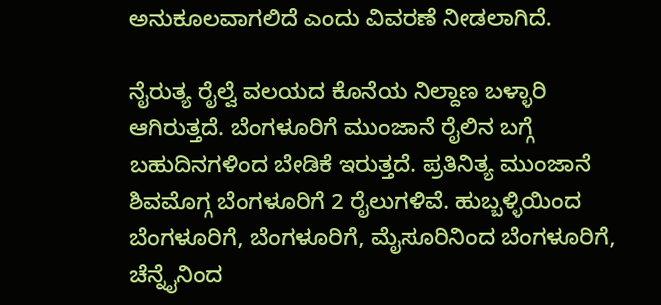ಅನುಕೂಲವಾಗಲಿದೆ ಎಂದು ವಿವರಣೆ ನೀಡಲಾಗಿದೆ.

ನೈರುತ್ಯ ರೈಲ್ವೆ ವಲಯದ ಕೊನೆಯ ನಿಲ್ದಾಣ ಬಳ್ಳಾರಿ ಆಗಿರುತ್ತದೆ. ಬೆಂಗಳೂರಿಗೆ ಮುಂಜಾನೆ ರೈಲಿನ ಬಗ್ಗೆ ಬಹುದಿನಗಳಿಂದ ಬೇಡಿಕೆ ಇರುತ್ತದೆ. ಪ್ರತಿನಿತ್ಯ ಮುಂಜಾನೆ ಶಿವಮೊಗ್ಗ ಬೆಂಗಳೂರಿಗೆ 2 ರೈಲುಗಳಿವೆ. ಹುಬ್ಬಳ್ಳಿಯಿಂದ ಬೆಂಗಳೂರಿಗೆ, ಬೆಂಗಳೂರಿಗೆ, ಮೈಸೂರಿನಿಂದ ಬೆಂಗಳೂರಿಗೆ, ಚೆನ್ನೈನಿಂದ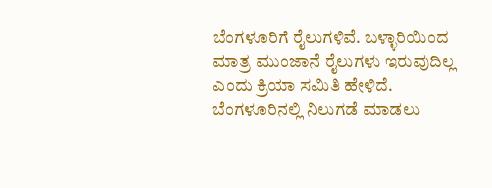ಬೆಂಗಳೂರಿಗೆ ರೈಲುಗಳಿವೆ. ಬಳ್ಳಾರಿಯಿಂದ ಮಾತ್ರ ಮುಂಜಾನೆ ರೈಲುಗಳು ಇರುವುದಿಲ್ಲ ಎಂದು ಕ್ರಿಯಾ ಸಮಿತಿ ಹೇಳಿದೆ. ಬೆಂಗಳೂರಿನಲ್ಲಿ ನಿಲುಗಡೆ ಮಾಡಲು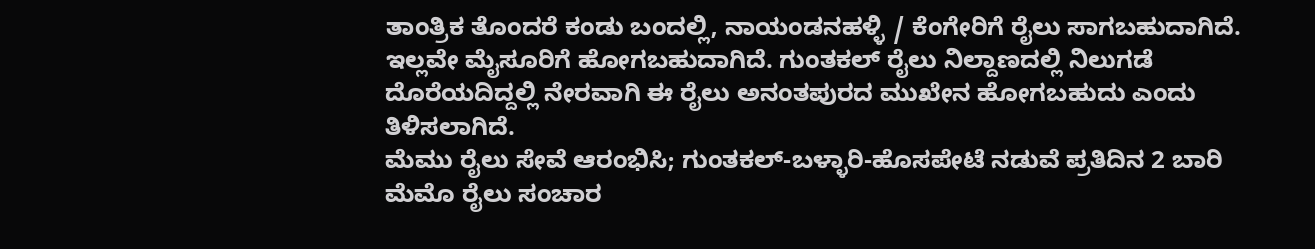ತಾಂತ್ರಿಕ ತೊಂದರೆ ಕಂಡು ಬಂದಲ್ಲಿ, ನಾಯಂಡನಹಳ್ಳಿ / ಕೆಂಗೇರಿಗೆ ರೈಲು ಸಾಗಬಹುದಾಗಿದೆ. ಇಲ್ಲವೇ ಮೈಸೂರಿಗೆ ಹೋಗಬಹುದಾಗಿದೆ. ಗುಂತಕಲ್ ರೈಲು ನಿಲ್ದಾಣದಲ್ಲಿ ನಿಲುಗಡೆ ದೊರೆಯದಿದ್ದಲ್ಲಿ ನೇರವಾಗಿ ಈ ರೈಲು ಅನಂತಪುರದ ಮುಖೇನ ಹೋಗಬಹುದು ಎಂದು ತಿಳಿಸಲಾಗಿದೆ.
ಮೆಮು ರೈಲು ಸೇವೆ ಆರಂಭಿಸಿ; ಗುಂತಕಲ್-ಬಳ್ಳಾರಿ-ಹೊಸಪೇಟೆ ನಡುವೆ ಪ್ರತಿದಿನ 2 ಬಾರಿ ಮೆಮೊ ರೈಲು ಸಂಚಾರ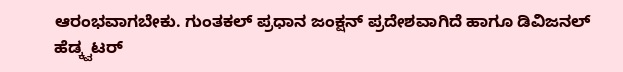ಆರಂಭವಾಗಬೇಕು. ಗುಂತಕಲ್ ಪ್ರಧಾನ ಜಂಕ್ಷನ್ ಪ್ರದೇಶವಾಗಿದೆ ಹಾಗೂ ಡಿವಿಜನಲ್ ಹೆಡ್ಕ್ವಟರ್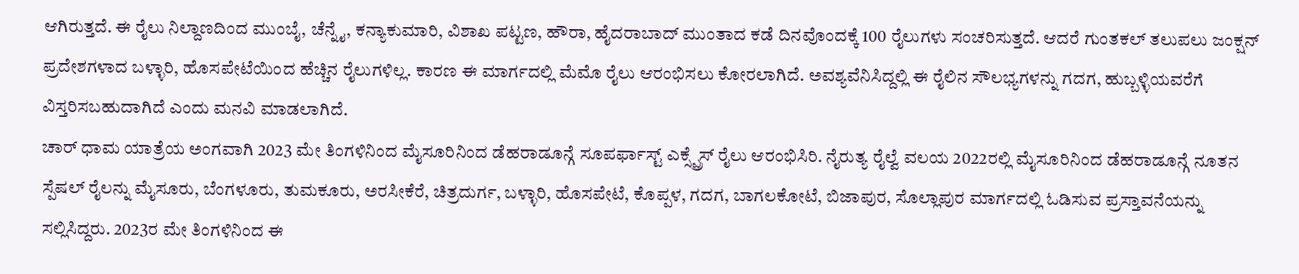ಆಗಿರುತ್ತದೆ. ಈ ರೈಲು ನಿಲ್ದಾಣದಿಂದ ಮುಂಬೈ, ಚೆನ್ನೈ, ಕನ್ಯಾಕುಮಾರಿ, ವಿಶಾಖ ಪಟ್ಟಣ, ಹೌರಾ, ಹೈದರಾಬಾದ್ ಮುಂತಾದ ಕಡೆ ದಿನವೊಂದಕ್ಕೆ 100 ರೈಲುಗಳು ಸಂಚರಿಸುತ್ತದೆ. ಆದರೆ ಗುಂತಕಲ್ ತಲುಪಲು ಜಂಕ್ಷನ್ ಪ್ರದೇಶಗಳಾದ ಬಳ್ಳಾರಿ, ಹೊಸಪೇಟೆಯಿಂದ ಹೆಚ್ಚಿನ ರೈಲುಗಳಿಲ್ಲ. ಕಾರಣ ಈ ಮಾರ್ಗದಲ್ಲಿ ಮೆಮೊ ರೈಲು ಆರಂಭಿಸಲು ಕೋರಲಾಗಿದೆ. ಅವಶ್ಯವೆನಿಸಿದ್ದಲ್ಲಿ ಈ ರೈಲಿನ ಸೌಲಭ್ಯಗಳನ್ನು ಗದಗ, ಹುಬ್ಬಳ್ಳಿಯವರೆಗೆ ವಿಸ್ತರಿಸಬಹುದಾಗಿದೆ ಎಂದು ಮನವಿ ಮಾಡಲಾಗಿದೆ.
ಚಾರ್ ಧಾಮ ಯಾತ್ರೆಯ ಅಂಗವಾಗಿ 2023 ಮೇ ತಿಂಗಳಿನಿಂದ ಮೈಸೂರಿನಿಂದ ಡೆಹರಾಡೂನ್ಗೆ ಸೂಪರ್ಫಾಸ್ಟ್ ಎಕ್ಸ್ಪ್ರೆಸ್ ರೈಲು ಆರಂಭಿಸಿರಿ. ನೈರುತ್ಯ ರೈಲ್ವೆ ವಲಯ 2022ರಲ್ಲಿ ಮೈಸೂರಿನಿಂದ ಡೆಹರಾಡೂನ್ಗೆ ನೂತನ ಸ್ಪೆಷಲ್ ರೈಲನ್ನು ಮೈಸೂರು, ಬೆಂಗಳೂರು, ತುಮಕೂರು, ಅರಸೀಕೆರೆ, ಚಿತ್ರದುರ್ಗ, ಬಳ್ಳಾರಿ, ಹೊಸಪೇಟೆ, ಕೊಪ್ಪಳ, ಗದಗ, ಬಾಗಲಕೋಟೆ, ಬಿಜಾಪುರ, ಸೊಲ್ಲಾಪುರ ಮಾರ್ಗದಲ್ಲಿ ಓಡಿಸುವ ಪ್ರಸ್ತಾವನೆಯನ್ನು ಸಲ್ಲಿಸಿದ್ದರು. 2023ರ ಮೇ ತಿಂಗಳಿನಿಂದ ಈ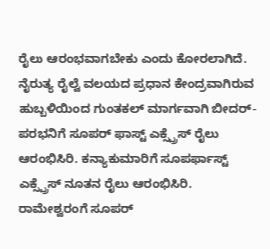ರೈಲು ಆರಂಭವಾಗಬೇಕು ಎಂದು ಕೋರಲಾಗಿದೆ.
ನೈರುತ್ಯ ರೈಲ್ವೆ ವಲಯದ ಪ್ರಧಾನ ಕೇಂದ್ರವಾಗಿರುವ ಹುಬ್ಬಳಿಯಿಂದ ಗುಂತಕಲ್ ಮಾರ್ಗವಾಗಿ ಬೀದರ್-ಪರಭನಿಗೆ ಸೂಪರ್ ಫಾಸ್ಟ್ ಎಕ್ಸ್ಪ್ರೆಸ್ ರೈಲು ಆರಂಭಿಸಿರಿ. ಕನ್ಯಾಕುಮಾರಿಗೆ ಸೂಪರ್ಫಾಸ್ಟ್ ಎಕ್ಸ್ಪ್ರೆಸ್ ನೂತನ ರೈಲು ಆರಂಭಿಸಿರಿ. ರಾಮೇಶ್ವರಂಗೆ ಸೂಪರ್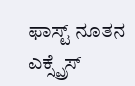ಫಾಸ್ಟ್ ನೂತನ ಎಕ್ಸ್ಪ್ರೆಸ್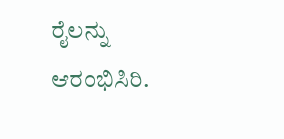ರೈಲನ್ನು ಆರಂಭಿಸಿರಿ.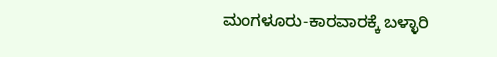ಮಂಗಳೂರು-ಕಾರವಾರಕ್ಕೆ ಬಳ್ಳಾರಿ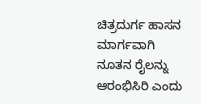ಚಿತ್ರದುರ್ಗ ಹಾಸನ ಮಾರ್ಗವಾಗಿ ನೂತನ ರೈಲನ್ನು ಆರಂಭಿಸಿರಿ ಎಂದು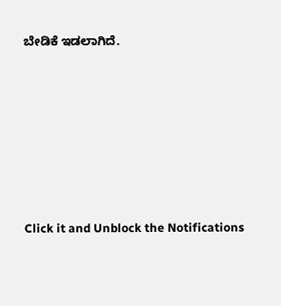ಬೇಡಿಕೆ ಇಡಲಾಗಿದೆ.












Click it and Unblock the Notifications